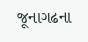જૂનાગઢના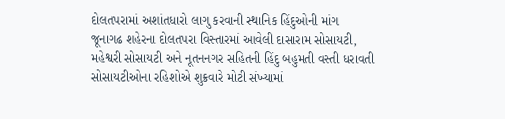દોલતપરામાં અશાંતધારો લાગુ કરવાની સ્થાનિક હિંદુઓની માંગ
જૂનાગઢ શહેરના દોલતપરા વિસ્તારમાં આવેલી દાસારામ સોસાયટી, મહેશ્વરી સોસાયટી અને નૂતનનગર સહિતની હિંદુ બહુમતી વસ્તી ધરાવતી સોસાયટીઓના રહિશોએ શુક્રવારે મોટી સંખ્યામાં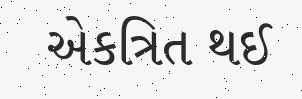એકત્રિત થઈ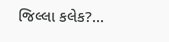જિલ્લા કલેક?...